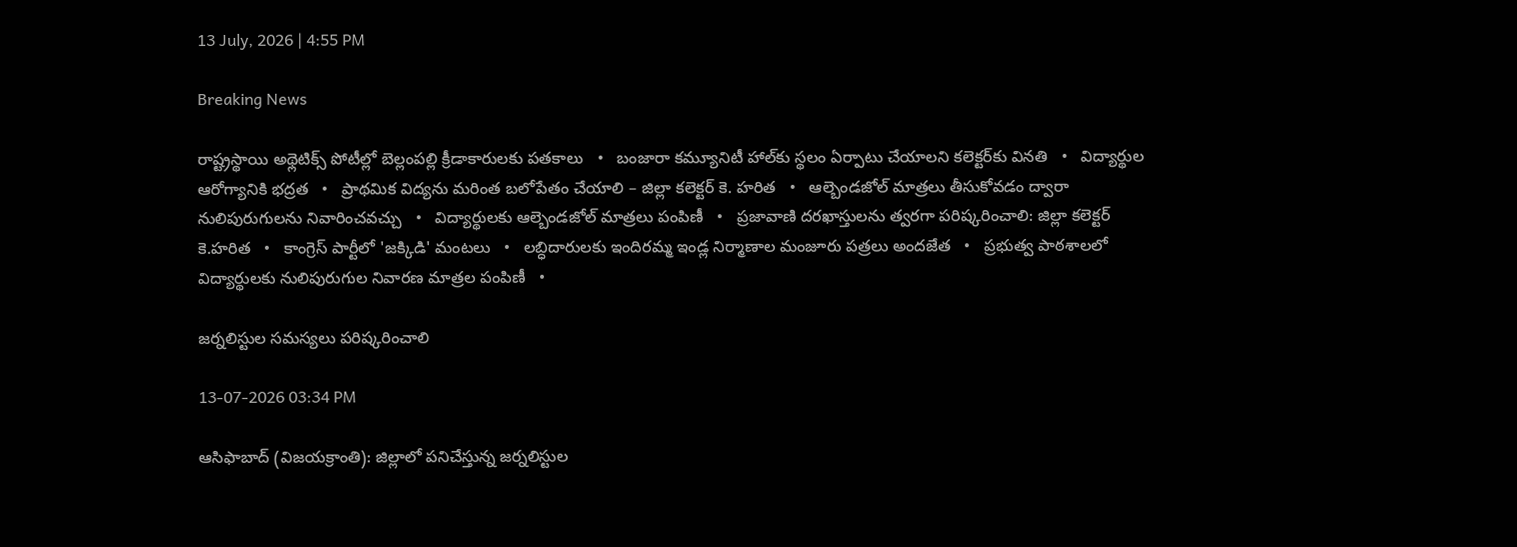13 July, 2026 | 4:55 PM

Breaking News

రాష్ట్రస్థాయి అథ్లెటిక్స్ పోటీల్లో బెల్లంపల్లి క్రీడాకారులకు పతకాలు   •   బంజారా కమ్యూనిటీ హాల్‌కు స్థలం ఏర్పాటు చేయాలని కలెక్టర్‌కు వినతి   •   విద్యార్థుల ఆరోగ్యానికి భద్రత   •   ప్రాథమిక విద్యను మరింత బలోపేతం చేయాలి – జిల్లా కలెక్టర్ కె. హరిత   •   ఆల్బెండజోల్ మాత్రలు తీసుకోవడం ద్వారా నులిపురుగులను నివారించవచ్చు   •   విద్యార్థులకు ఆల్బెండజోల్ మాత్రలు పంపిణీ   •   ప్రజావాణి దరఖాస్తులను త్వరగా పరిష్కరించాలి: జిల్లా కలెక్టర్ కె.హరిత   •   కాంగ్రెస్ పార్టీలో 'జక్కిడి' మంటలు   •   లబ్ధిదారులకు ఇందిరమ్మ ఇండ్ల నిర్మాణాల మంజూరు పత్రలు అందజేత   •   ప్రభుత్వ పాఠశాలలో విద్యార్థులకు నులిపురుగుల నివారణ మాత్రల పంపిణీ   •

జర్నలిస్టుల సమస్యలు పరిష్కరించాలి

13-07-2026 03:34 PM

ఆసిఫాబాద్ (విజయక్రాంతి): జిల్లాలో పనిచేస్తున్న జర్నలిస్టుల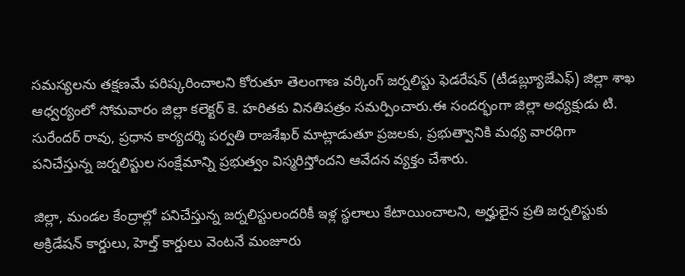సమస్యలను తక్షణమే పరిష్కరించాలని కోరుతూ తెలంగాణ వర్కింగ్ జర్నలిస్టు ఫెడరేషన్ (టీడబ్ల్యూజేఎఫ్) జిల్లా శాఖ ఆధ్వర్యంలో సోమవారం జిల్లా కలెక్టర్ కె. హరితకు వినతిపత్రం సమర్పించారు.ఈ సందర్భంగా జిల్లా అధ్యక్షుడు టి. సురేందర్ రావు, ప్రధాన కార్యదర్శి పర్వతి రాజశేఖర్ మాట్లాడుతూ ప్రజలకు, ప్రభుత్వానికి మధ్య వారధిగా పనిచేస్తున్న జర్నలిస్టుల సంక్షేమాన్ని ప్రభుత్వం విస్మరిస్తోందని ఆవేదన వ్యక్తం చేశారు.

జిల్లా, మండల కేంద్రాల్లో పనిచేస్తున్న జర్నలిస్టులందరికీ ఇళ్ల స్థలాలు కేటాయించాలని, అర్హులైన ప్రతి జర్నలిస్టుకు అక్రిడేషన్ కార్డులు, హెల్త్ కార్డులు వెంటనే మంజూరు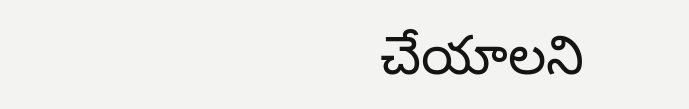చేయాలని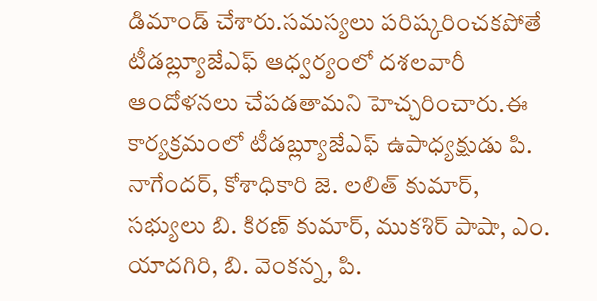డిమాండ్ చేశారు.సమస్యలు పరిష్కరించకపోతే టీడబ్ల్యూజేఎఫ్ ఆధ్వర్యంలో దశలవారీ ఆందోళనలు చేపడతామని హెచ్చరించారు.ఈ కార్యక్రమంలో టీడబ్ల్యూజేఎఫ్ ఉపాధ్యక్షుడు పి. నాగేందర్, కోశాధికారి జె. లలిత్ కుమార్, సభ్యులు బి. కిరణ్ కుమార్, ముకశిర్ పాషా, ఎం. యాదగిరి, బి. వెంకన్న, పి.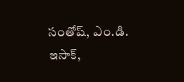సంతోష్, ఎం.డి. ఇసాక్,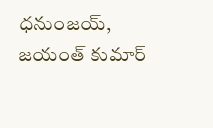ధనుంజయ్, జయంత్ కుమార్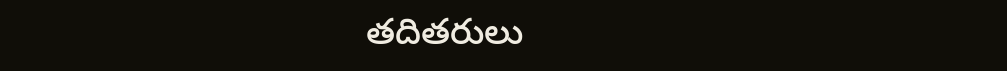తదితరులు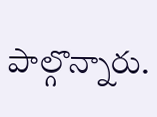పాల్గొన్నారు.